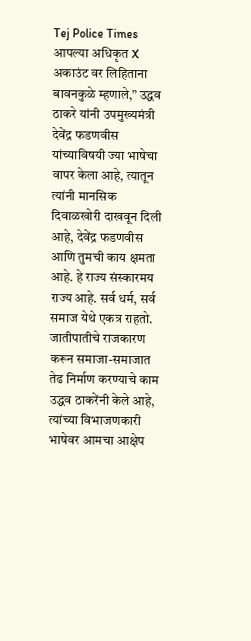Tej Police Times
आपल्या अधिकृत X अकाउंट वर लिहिताना बावनकुळे म्हणाले,” उद्धव ठाकरे यांनी उपमुख्यमंत्री देवेंद्र फडणवीस यांच्याविषयी ज्या भाषेचा वापर केला आहे, त्यातून त्यांनी मानसिक दिवाळखोरी दाखवून दिली आहे, देवेंद्र फडणवीस आणि तुमची काय क्षमता आहे. हे राज्य संस्कारमय राज्य आहे. सर्व धर्म, सर्व समाज येथे एकत्र राहतो. जातीपातीचे राजकारण करून समाजा-समाजात तेढ निर्माण करण्याचे काम उद्धव ठाकरेंनी केले आहे, त्यांच्या विभाजणकारी भाषेवर आमचा आक्षेप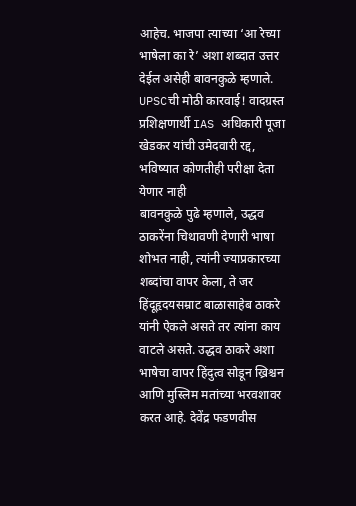आहेच. भाजपा त्याच्या ‘आ रेच्या भाषेला का रे’ अशा शब्दात उत्तर देईल असेही बावनकुळे म्हणाले.
UPSCची मोठी कारवाई! वादग्रस्त प्रशिक्षणार्थी IAS अधिकारी पूजा खेडकर यांची उमेदवारी रद्द, भविष्यात कोणतीही परीक्षा देता येणार नाही
बावनकुळे पुढे म्हणाले, उद्धव ठाकरेंना चिथावणी देणारी भाषा शोभत नाही, त्यांनी ज्याप्रकारच्या शब्दांचा वापर केला, ते जर हिंदूहृदयसम्राट बाळासाहेब ठाकरे यांनी ऐकले असते तर त्यांना काय वाटले असते. उद्धव ठाकरे अशा भाषेचा वापर हिंदुत्व सोडून ख्रिश्चन आणि मुस्लिम मतांच्या भरवशावर करत आहे. देवेंद्र फडणवीस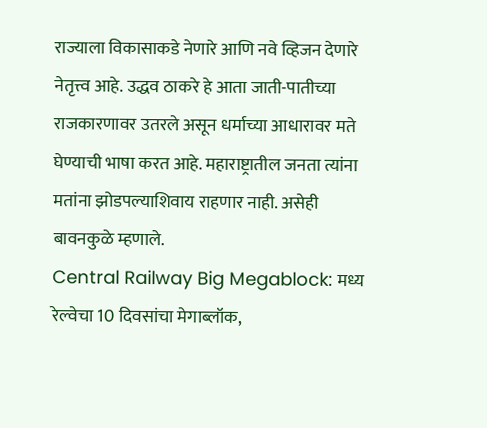राज्याला विकासाकडे नेणारे आणि नवे व्हिजन देणारे नेतृत्त्व आहे. उद्धव ठाकरे हे आता जाती-पातीच्या राजकारणावर उतरले असून धर्माच्या आधारावर मते घेण्याची भाषा करत आहे. महाराष्ट्रातील जनता त्यांना मतांना झोडपल्याशिवाय राहणार नाही. असेही बावनकुळे म्हणाले.
Central Railway Big Megablock: मध्य रेल्वेचा 10 दिवसांचा मेगाब्लॉक,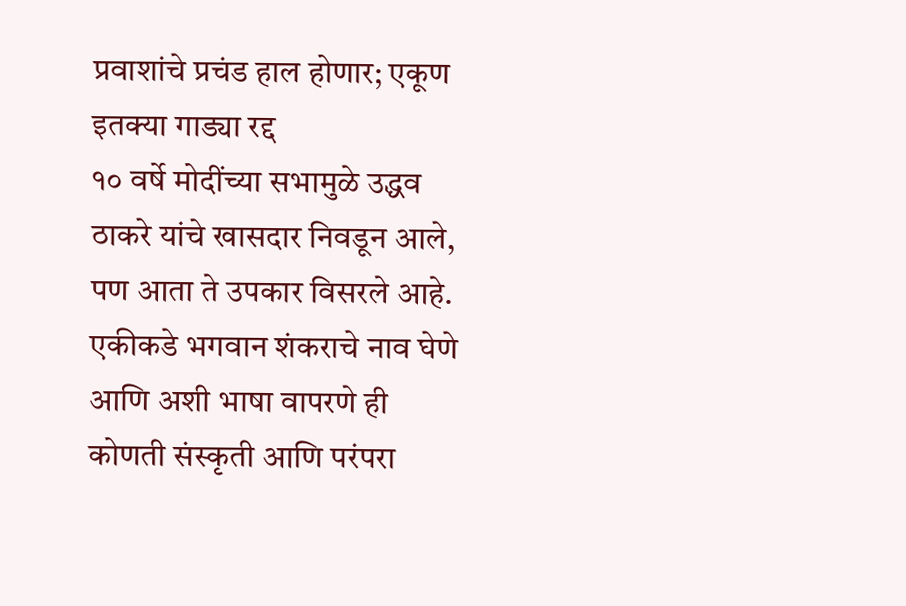प्रवाशांचे प्रचंड हाल होणार; एकूण इतक्या गाड्या रद्द
१० वर्षे मोदींच्या सभामुळे उद्धव ठाकरे यांचे खासदार निवडून आले, पण आता ते उपकार विसरले आहे. एकीकडे भगवान शंकराचे नाव घेणे आणि अशी भाषा वापरणे ही कोणती संस्कृती आणि परंपरा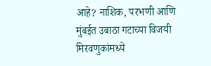आहे? नाशिक, परभणी आणि मुंबईत उबाठा गटाच्या विजयी मिरवणुकांमध्ये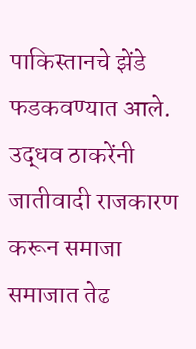पाकिस्तानचे झेंडे फडकवण्यात आले. उद्धव ठाकरेंनी जातीवादी राजकारण करून समाजा समाजात तेढ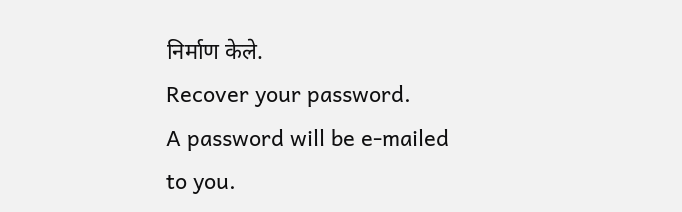निर्माण केले.
Recover your password.
A password will be e-mailed to you.